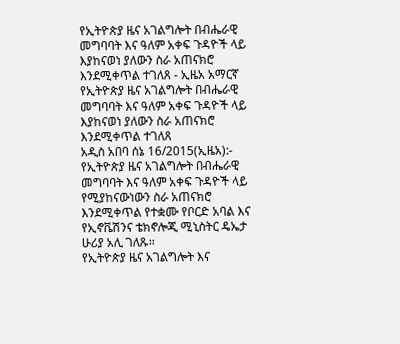የኢትዮጵያ ዜና አገልግሎት በብሔራዊ መግባባት እና ዓለም አቀፍ ጉዳዮች ላይ እያከናወነ ያለውን ስራ አጠናክሮ እንደሚቀጥል ተገለጸ - ኢዜአ አማርኛ
የኢትዮጵያ ዜና አገልግሎት በብሔራዊ መግባባት እና ዓለም አቀፍ ጉዳዮች ላይ እያከናወነ ያለውን ስራ አጠናክሮ እንደሚቀጥል ተገለጸ
አዲስ አበባ ሰኔ 16/2015(ኢዜአ):- የኢትዮጵያ ዜና አገልግሎት በብሔራዊ መግባባት እና ዓለም አቀፍ ጉዳዮች ላይ የሚያከናውነውን ስራ አጠናክሮ እንደሚቀጥል የተቋሙ የቦርድ አባል እና የኢኖቬሽንና ቴክኖሎጂ ሚኒስትር ዴኤታ ሁሪያ አሊ ገለጹ።
የኢትዮጵያ ዜና አገልግሎት እና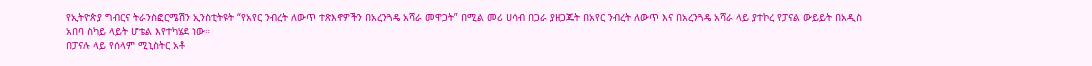የኢትዮጵያ ግብርና ትራንስፎርሜሽን ኢንስቲትዩት “የአየር ንብረት ለውጥ ተጽእኖዎችን በአረንጓዴ አሻራ መዋጋት” በሚል መሪ ሀሳብ በጋራ ያዘጋጁት በአየር ንብረት ለውጥ እና በአረንጓዴ አሻራ ላይ ያተኮረ የፓናል ውይይት በአዲስ አበባ ስካይ ላይት ሆቴል እየተካሄደ ነው።
በፓናሉ ላይ የሰላም ሚኒስትር አቶ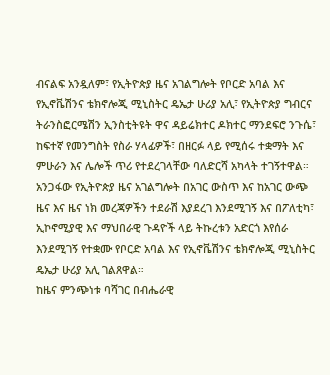ብናልፍ አንዷለም፣ የኢትዮጵያ ዜና አገልግሎት የቦርድ አባል እና የኢኖቬሽንና ቴክኖሎጂ ሚኒስትር ዴኤታ ሁሪያ አሊ፣ የኢትዮጵያ ግብርና ትራንስፎርሜሽን ኢንስቲትዩት ዋና ዳይሬክተር ዶክተር ማንደፍሮ ንጉሴ፣ ከፍተኛ የመንግስት የስራ ሃላፊዎች፣ በዘርፉ ላይ የሚሰሩ ተቋማት እና ምሁራን እና ሌሎች ጥሪ የተደረገላቸው ባለድርሻ አካላት ተገኝተዋል።
አንጋፋው የኢትዮጵያ ዜና አገልግሎት በአገር ውስጥ እና ከአገር ውጭ ዜና እና ዜና ነክ መረጃዎችን ተደራሽ እያደረገ እንደሚገኝ እና በፖለቲካ፣ ኢኮኖሚያዊ እና ማህበራዊ ጉዳዮች ላይ ትኩረቱን አድርጎ እየሰራ እንደሚገኝ የተቋሙ የቦርድ አባል እና የኢኖቬሽንና ቴክኖሎጂ ሚኒስትር ዴኤታ ሁሪያ አሊ ገልጸዋል።
ከዜና ምንጭነቱ ባሻገር በብሔራዊ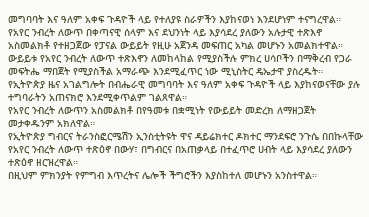መግባባት እና ዓለም አቀፍ ጉዳዮች ላይ የተለያዩ ስራዎችን እያከናወነ እንደሆነም ተናግረዋል።
የአየር ንብረት ለውጥ በቀጣናዊ ሰላም እና ደህንነት ላይ እያሳደረ ያለውን አሉታዊ ተጽእኖ አስመልክቶ የተዘጋጀው የፓናል ውይይት የዚሁ አጀንዳ መፍጠር አካል መሆኑን አመልክተዋል።
ውይይቱ የአየር ንብረት ለውጥ ተጽእኖን ለመከላከል የሚያስችሉ ምክረ ሀሳቦችን በማቅረብ የጋራ መፍትሔ ማበጀት የሚያስችል አማራጭ እንደሚፈጥር ነው ሚኒስትር ዴኤታዋ ያስረዱት።
የኢትዮጵያ ዜና አገልግሎት በብሔራዊ መግባባት እና ዓለም አቀፍ ጉዳዮች ላይ እያከናወናቸው ያሉ ተግባራትን አጠናክሮ እንደሚቀጥልም ገልጸዋል።
የአየር ንብረት ለውጥን አስመልክቶ በየዓመቱ በቋሚነት የውይይት መድረክ ለማዘጋጀት መታቀዱንም አክለዋል።
የኢትዮጵያ ግብርና ትራንስፎርሜሽን ኢንስቲትዩት ዋና ዳይሬክተር ዶክተር ማንደፍሮ ንጉሴ በበኩላቸው የአየር ንብረት ለውጥ ተጽዕኖ በውሃ፣ በግብርና በአጠቃላይ በተፈጥሮ ሀብት ላይ እያሳደረ ያለውን ተጽዕኖ ዘርዝረዋል።
በዚህም ምክንያት የምግብ እጥረትና ሌሎች ችግሮችን እያስከተለ መሆኑን አንስተዋል።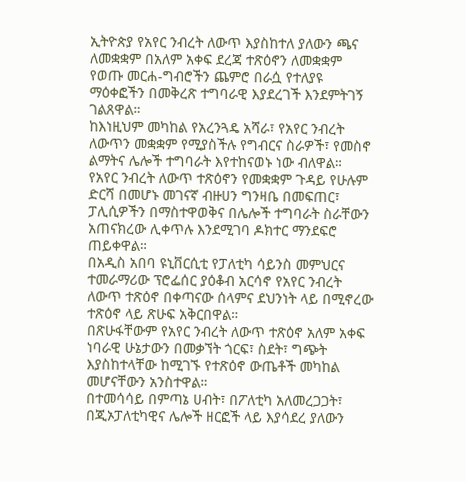ኢትዮጵያ የአየር ንብረት ለውጥ እያስከተለ ያለውን ጫና ለመቋቋም በአለም አቀፍ ደረጃ ተጽዕኖን ለመቋቋም የወጡ መርሐ-ግብሮችን ጨምሮ በራሷ የተለያዩ ማዕቀፎችን በመቅረጽ ተግባራዊ እያደረገች እንደምትገኝ ገልጸዋል።
ከእነዚህም መካከል የአረንጓዴ አሻራ፣ የአየር ንብረት ለውጥን መቋቋም የሚያስችሉ የግብርና ስራዎች፣ የመስኖ ልማትና ሌሎች ተግባራት እየተከናወኑ ነው ብለዋል።
የአየር ንብረት ለውጥ ተጽዕኖን የመቋቋም ጉዳይ የሁሉም ድርሻ በመሆኑ መገናኛ ብዙሀን ግንዛቤ በመፍጠር፣ ፓሊሲዎችን በማስተዋወቅና በሌሎች ተግባራት ስራቸውን አጠናክረው ሊቀጥሉ እንደሚገባ ዶክተር ማንደፍሮ ጠይቀዋል።
በአዲስ አበባ ዩኒቨርሲቲ የፓለቲካ ሳይንስ መምህርና ተመራማሪው ፕሮፌሰር ያዕቆብ አርሳኖ የአየር ንብረት ለውጥ ተጽዕኖ በቀጣናው ሰላምና ደህንነት ላይ በሚኖረው ተጽዕኖ ላይ ጽሁፍ አቅርበዋል።
በጽሁፋቸውም የአየር ንብረት ለውጥ ተጽዕኖ አለም አቀፍ ነባራዊ ሁኔታውን በመቃኘት ጎርፍ፣ ስደት፣ ግጭት እያስከተላቸው ከሚገኙ የተጽዕኖ ውጤቶች መካከል መሆናቸውን አንስተዋል።
በተመሳሳይ በምጣኔ ሀብት፣ በፖለቲካ አለመረጋጋት፣ በጂኦፓለቲካዊና ሌሎች ዘርፎች ላይ እያሳደረ ያለውን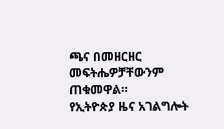ጫና በመዘርዘር መፍትሔዎቻቸውንም ጠቁመዋል።
የኢትዮጵያ ዜና አገልግሎት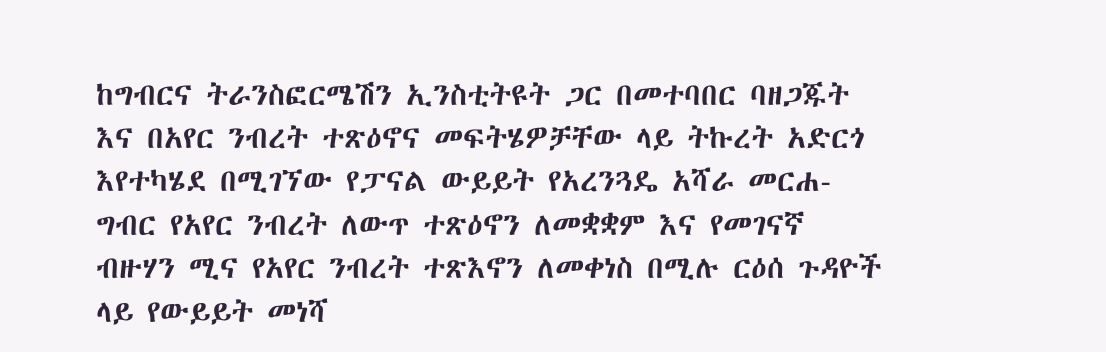ከግብርና ትራንስፎርሜሽን ኢንስቲትዩት ጋር በመተባበር ባዘጋጁት እና በአየር ንብረት ተጽዕኖና መፍትሄዎቻቸው ላይ ትኩረት አድርጎ እየተካሄደ በሚገኘው የፓናል ውይይት የአረንጓዴ አሻራ መርሐ-ግብር የአየር ንብረት ለውጥ ተጽዕኖን ለመቋቋም እና የመገናኛ ብዙሃን ሚና የአየር ንብረት ተጽእኖን ለመቀነስ በሚሉ ርዕሰ ጉዳዮች ላይ የውይይት መነሻ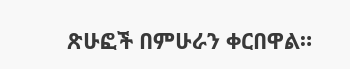ጽሁፎች በምሁራን ቀርበዋል።